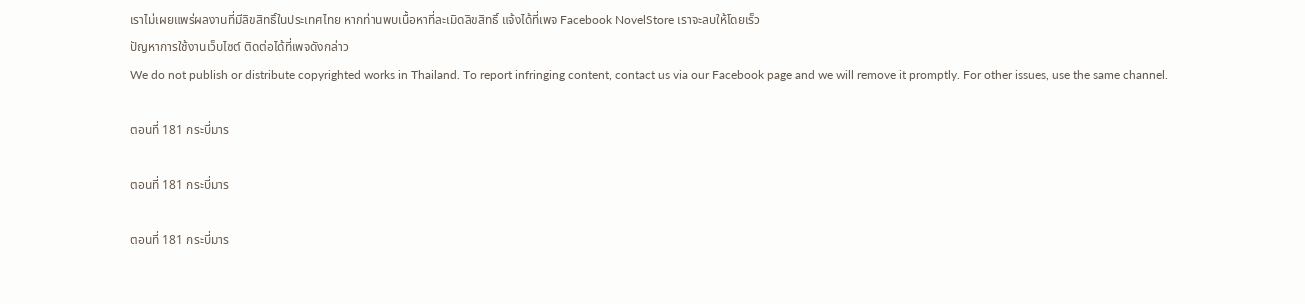เราไม่เผยแพร่ผลงานที่มีลิขสิทธิ์ในประเทศไทย หากท่านพบเนื้อหาที่ละเมิดลิขสิทธิ์ แจ้งได้ที่เพจ Facebook NovelStore เราจะลบให้โดยเร็ว
ปัญหาการใช้งานเว็บไซต์ ติดต่อได้ที่เพจดังกล่าว
We do not publish or distribute copyrighted works in Thailand. To report infringing content, contact us via our Facebook page and we will remove it promptly. For other issues, use the same channel.

ตอนที่ 181 กระบี่มาร

ตอนที่ 181 กระบี่มาร

ตอนที่ 181 กระบี่มาร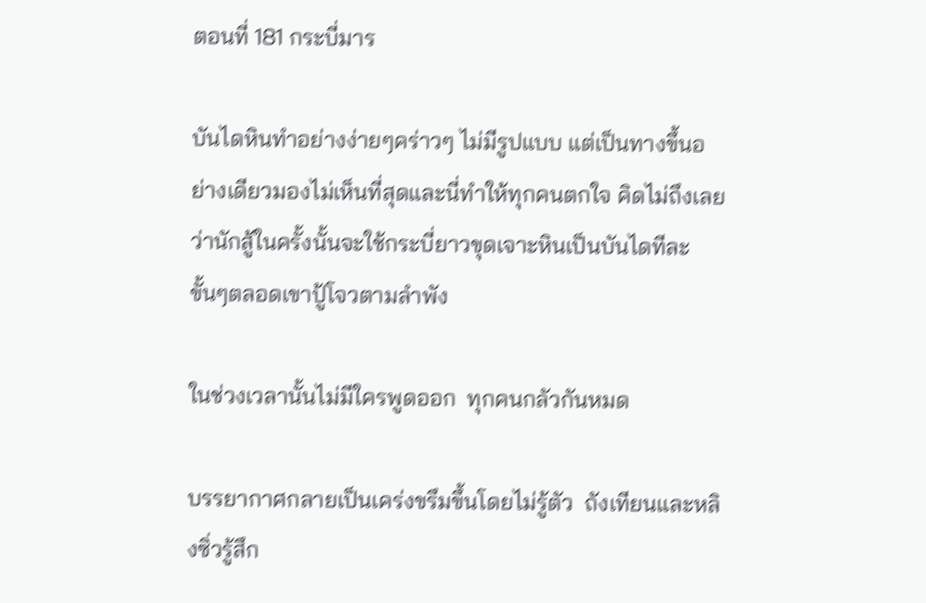ตอนที่ 181 กระบี่มาร

บันไดหินทำอย่างง่ายๆคร่าวๆ ไม่มีรูปแบบ แต่เป็นทางขึ้นอย่างเดียวมองไม่เห็นที่สุดและนี่ทำให้ทุกคนตกใจ คิดไม่ถึงเลยว่านักสู้ในครั้งนั้นจะใช้กระบี่ยาวขุดเจาะหินเป็นบันไดทีละขั้นๆตลอดเขาปู้โจวตามลำพัง

ในช่วงเวลานั้นไม่มีใครพูดออก  ทุกคนกลัวกันหมด

บรรยากาศกลายเป็นเคร่งขรึมขึ้นโดยไม่รู้ตัว  ถังเทียนและหลิงซิ่วรู้สึก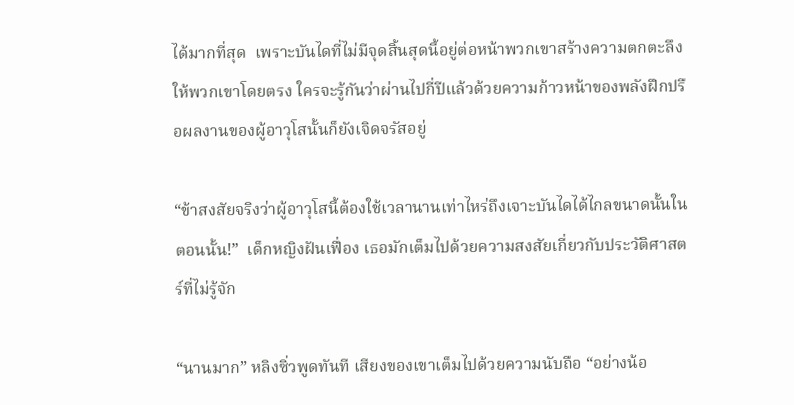ได้มากที่สุด  เพราะบันไดที่ไม่มีจุดสิ้นสุดนี้อยู่ต่อหน้าพวกเขาสร้างความตกตะลึงให้พวกเขาโดยตรง ใครจะรู้กันว่าผ่านไปกี่ปีแล้วด้วยความก้าวหน้าของพลังฝึกปรือผลงานของผู้อาวุโสนั้นก็ยังเจิดจรัสอยู่

“ข้าสงสัยจริงว่าผู้อาวุโสนี้ต้องใช้เวลานานเท่าไหร่ถึงเจาะบันไดได้ไกลขนาดนั้นในตอนนั้น!”  เด็กหญิงฝันเฟื่อง เธอมักเต็มไปด้วยความสงสัยเกี่ยวกับประวัติศาสตร์ที่ไม่รู้จัก

“นานมาก” หลิงซิ่วพูดทันที เสียงของเขาเต็มไปด้วยความนับถือ “อย่างน้อ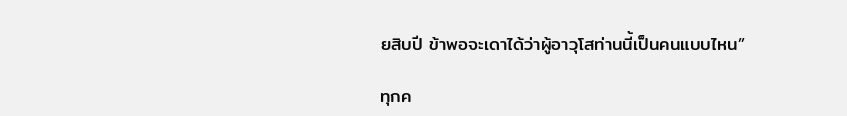ยสิบปี ข้าพอจะเดาได้ว่าผู้อาวุโสท่านนี้เป็นคนแบบไหน”

ทุกค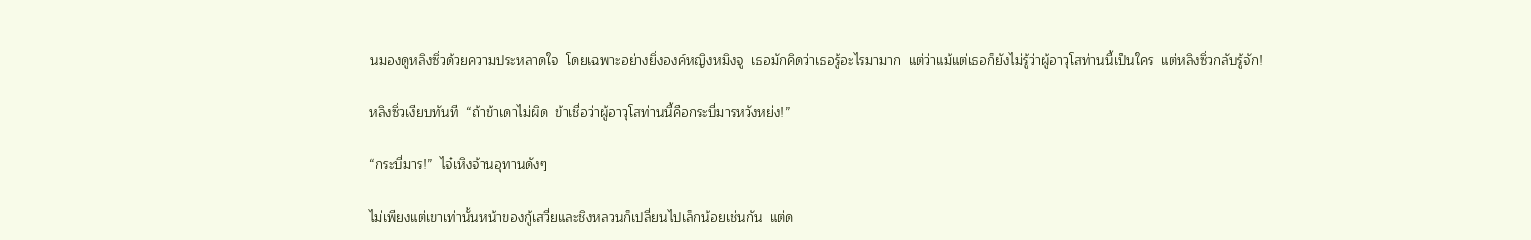นมองดูหลิงซิ่วด้วยความประหลาดใจ  โดยเฉพาะอย่างยิ่งองค์หญิงหมิงจู  เธอมักคิดว่าเธอรู้อะไรมามาก  แต่ว่าแม้แต่เธอก็ยังไม่รู้ว่าผู้อาวุโสท่านนี้เป็นใคร  แต่หลิงซิ่วกลับรู้จัก!

หลิงซิ่วเงียบทันที  “ถ้าข้าเดาไม่ผิด  ข้าเชื่อว่าผู้อาวุโสท่านนี้คือกระบี่มารหวังหย่ง!”

“กระบี่มาร!”  ไจ๋เหิงจ้านอุทานดังๆ

ไม่เพียงแต่เขาเท่านั้นหน้าของกู้เสวี่ยและชิงหลวนก็เปลี่ยนไปเล็กน้อยเช่นกัน  แต่ด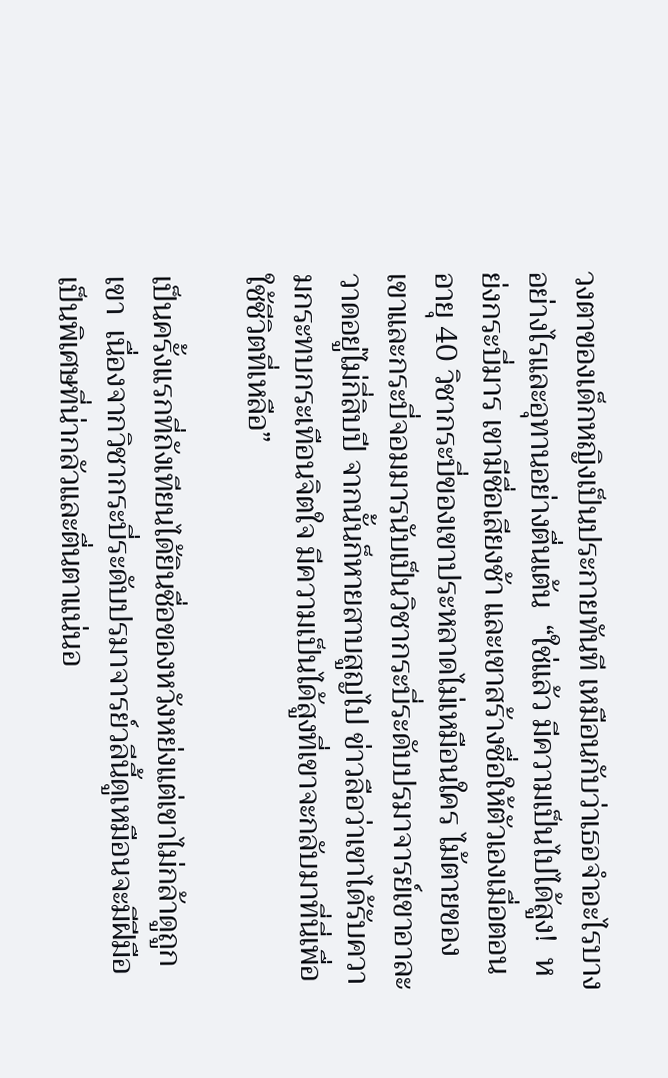วงตาของเด็กหญิงเป็นประกายทันที เหมือนกับว่าเธอจำอะไรบางอย่างไรและอุทานอย่างตื่นเต้น  “ใช่แล้ว มีความเป็นไปได้สูง!  หย่งกระบี่มาร เขามีชื่อเสียงช้า และเขาสร้างชื่อให้ตัวเองเมื่อตอนอายุ 40 วิชากระบี่ของเขาประหลาดไม่เหมือนใคร ไม้ตายของเขาและกระบี่จอมมารนับเป็นวิชากระบี่ระดับปรมาจารย์เขาอาละวาดอยู่ไม่กี่สิบปี จากนั้นก็หายสาบสูญไป ข่าวลือว่าเขาได้รับความกระทบกระเทือนจิตใจ มีความเป็นได้สูงที่เขาจะกลับมาที่นี่เพื่อใช้ชีวิตที่เหลือ”

เป็นครั้งแรกที่ถังเทียนได้ยินชื่อของหวังหย่งแต่เขาไม่กล้าดูถูกเขา  เนื่องจากวิชากระบี่ระดับปรมาจารย์วลีนี้ดูเหมือนจะมีฝีมือเป็นพิเศษที่น่ากลัวและตื่นตาแน่นอ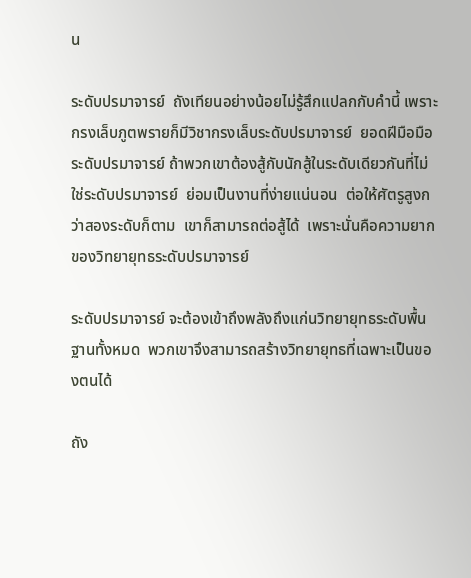น

ระดับปรมาจารย์  ถังเทียนอย่างน้อยไม่รู้สึกแปลกกับคำนี้ เพราะกรงเล็บภูตพรายก็มีวิชากรงเล็บระดับปรมาจารย์  ยอดฝีมือมือระดับปรมาจารย์ ถ้าพวกเขาต้องสู้กับนักสู้ในระดับเดียวกันที่ไม่ใช่ระดับปรมาจารย์  ย่อมเป็นงานที่ง่ายแน่นอน  ต่อให้ศัตรูสูงกว่าสองระดับก็ตาม  เขาก็สามารถต่อสู้ได้  เพราะนั่นคือความยากของวิทยายุทธระดับปรมาจารย์

ระดับปรมาจารย์ จะต้องเข้าถึงพลังถึงแก่นวิทยายุทธระดับพื้นฐานทั้งหมด  พวกเขาจึงสามารถสร้างวิทยายุทธที่เฉพาะเป็นของตนได้

ถัง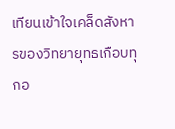เทียนเข้าใจเคล็ดสังหารของวิทยายุทธเกือบทุกอ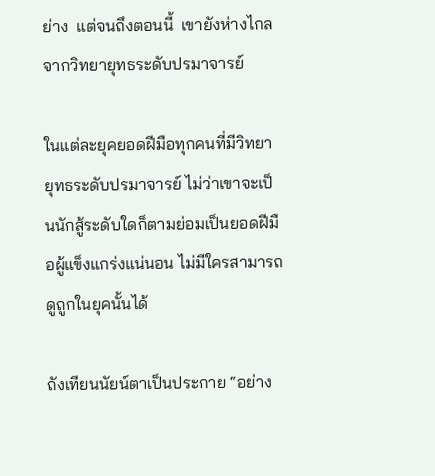ย่าง  แต่จนถึงตอนนี้  เขายังห่างไกลจากวิทยายุทธระดับปรมาจารย์

ในแต่ละยุคยอดฝีมือทุกคนที่มีวิทยายุทธระดับปรมาจารย์ ไม่ว่าเขาจะเป็นนักสู้ระดับใดก็ตามย่อมเป็นยอดฝีมือผู้แข็งแกร่งแน่นอน ไม่มีใครสามารถดูถูกในยุคนั้นได้

ถังเทียนนัยน์ตาเป็นประกาย “อย่าง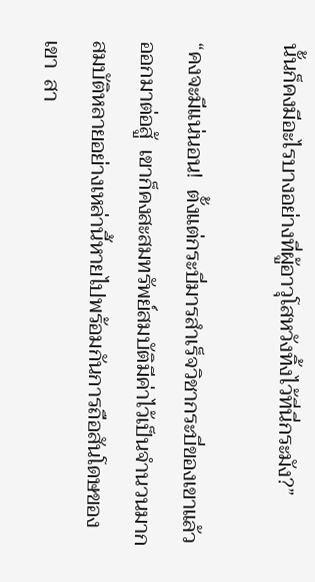นั้นก็คงมีอะไรบางอย่างที่ผู้อาวุโสหวังทิ้งไว้ที่นี่กระมัง?”

“คงจะมีแน่นอน!  ตั้งแต่กระบี่มารสำเร็จวิชากระบี่ของเขาแล้วออกมาต่อสู้  เขาก็คงสะสมทรัพย์สมบัติมีค่าไว้เป็นจำนวนมาก สมบัติหลายอย่างเหล่านี้หายไปพร้อมกันการถือสันโดษของเขา  สา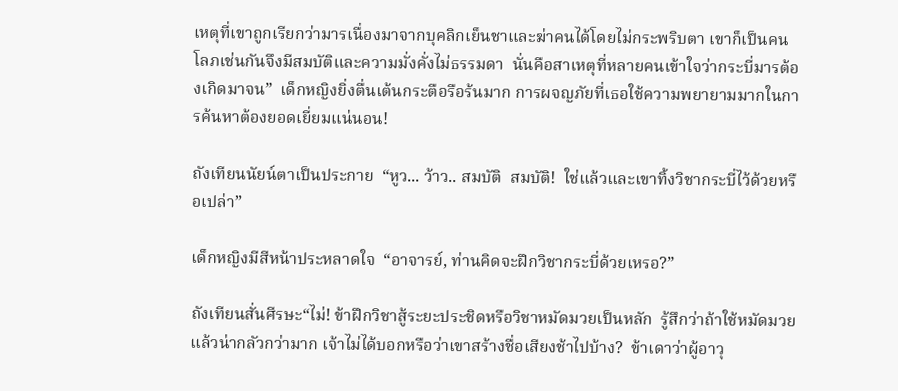เหตุที่เขาถูกเรียกว่ามารเนื่องมาจากบุคลิกเย็นชาและฆ่าคนได้โดยไม่กระพริบตา เขาก็เป็นคนโลภเช่นกันจึงมีสมบัติและความมั่งคั่งไม่ธรรมดา  นั่นคือสาเหตุที่หลายคนเข้าใจว่ากระบี่มารต้องเกิดมาจน”  เด็กหญิงยิ่งตื่นเต้นกระตือรือร้นมาก การผจญภัยที่เธอใช้ความพยายามมากในการค้นหาต้องยอดเยี่ยมแน่นอน!

ถังเทียนนัยน์ตาเป็นประกาย  “หูว... ว้าว.. สมบัติ  สมบัติ!  ใช่แล้วและเขาทิ้งวิชากระบี่ไว้ด้วยหรือเปล่า”

เด็กหญิงมีสีหน้าประหลาดใจ  “อาจารย์, ท่านคิดจะฝึกวิชากระบี่ด้วยเหรอ?”

ถังเทียนสั่นศีรษะ“ไม่! ข้าฝึกวิชาสู้ระยะประชิดหรือวิชาหมัดมวยเป็นหลัก  รู้สึกว่าถ้าใช้หมัดมวยแล้วน่ากลัวกว่ามาก เจ้าไม่ได้บอกหรือว่าเขาสร้างชื่อเสียงช้าไปบ้าง?  ข้าเดาว่าผู้อาวุ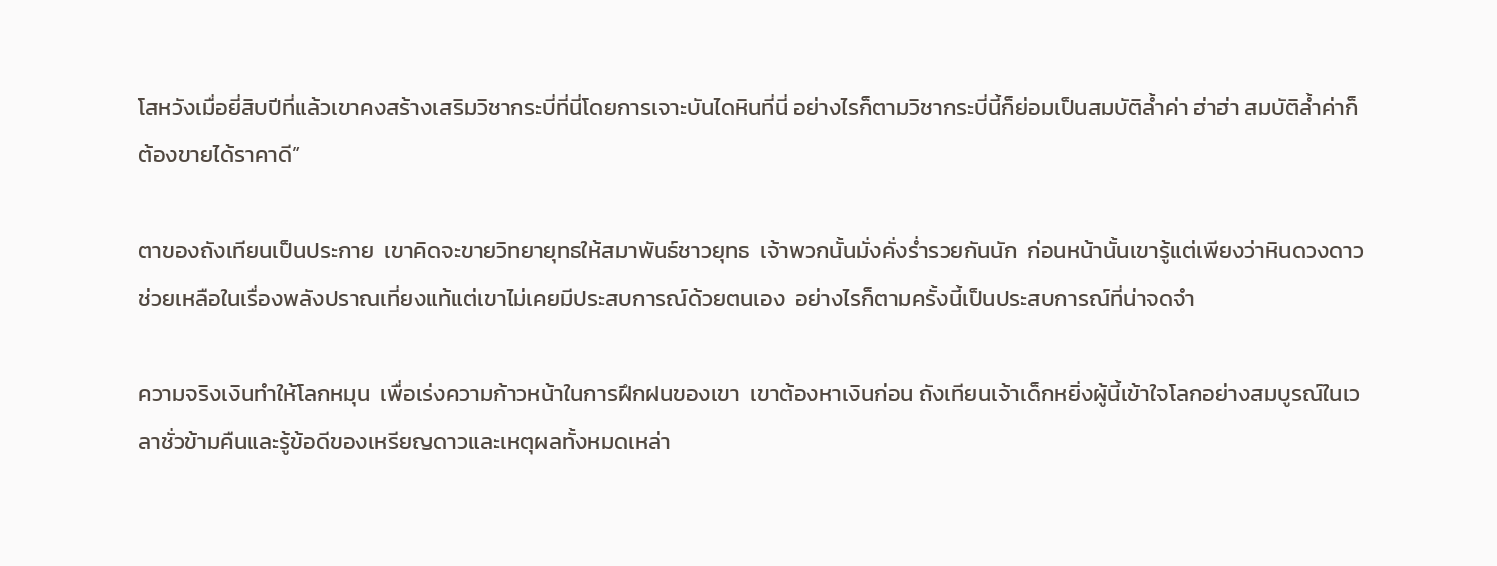โสหวังเมื่อยี่สิบปีที่แล้วเขาคงสร้างเสริมวิชากระบี่ที่นี่โดยการเจาะบันไดหินที่นี่ อย่างไรก็ตามวิชากระบี่นี้ก็ย่อมเป็นสมบัติล้ำค่า ฮ่าฮ่า สมบัติล้ำค่าก็ต้องขายได้ราคาดี”

ตาของถังเทียนเป็นประกาย  เขาคิดจะขายวิทยายุทธให้สมาพันธ์ชาวยุทธ  เจ้าพวกนั้นมั่งคั่งร่ำรวยกันนัก  ก่อนหน้านั้นเขารู้แต่เพียงว่าหินดวงดาวช่วยเหลือในเรื่องพลังปราณเที่ยงแท้แต่เขาไม่เคยมีประสบการณ์ด้วยตนเอง  อย่างไรก็ตามครั้งนี้เป็นประสบการณ์ที่น่าจดจำ

ความจริงเงินทำให้โลกหมุน  เพื่อเร่งความก้าวหน้าในการฝึกฝนของเขา  เขาต้องหาเงินก่อน ถังเทียนเจ้าเด็กหยิ่งผู้นี้เข้าใจโลกอย่างสมบูรณ์ในเวลาชั่วข้ามคืนและรู้ข้อดีของเหรียญดาวและเหตุผลทั้งหมดเหล่า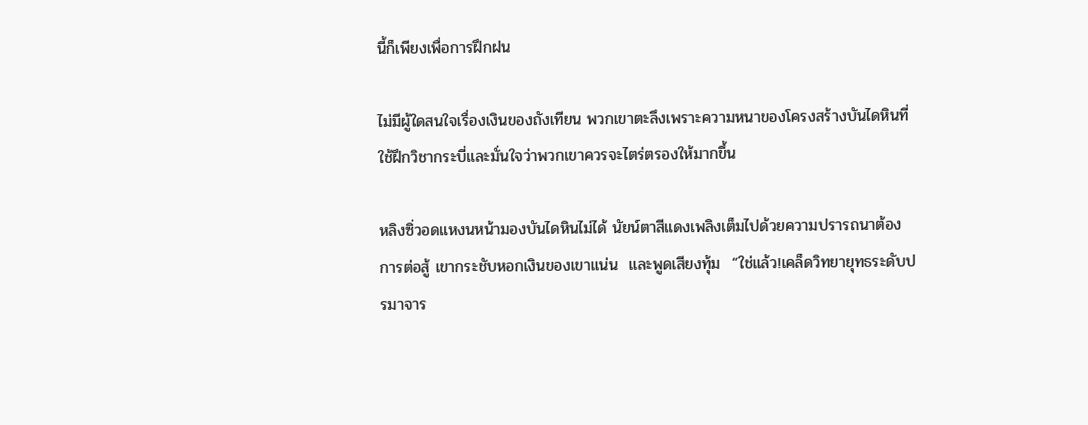นี้ก็เพียงเพื่อการฝึกฝน

ไม่มีผู้ใดสนใจเรื่องเงินของถังเทียน พวกเขาตะลึงเพราะความหนาของโครงสร้างบันไดหินที่ใช้ฝึกวิชากระบี่และมั่นใจว่าพวกเขาควรจะไตร่ตรองให้มากขึ้น

หลิงซิ่วอดแหงนหน้ามองบันไดหินไม่ได้ นัยน์ตาสีแดงเพลิงเต็มไปด้วยความปรารถนาต้องการต่อสู้ เขากระชับหอกเงินของเขาแน่น  และพูดเสียงทุ้ม  “ใช่แล้ว!เคล็ดวิทยายุทธระดับปรมาจาร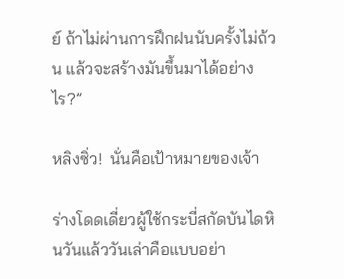ย์ ถ้าไม่ผ่านการฝึกฝนนับครั้งไม่ถ้วน แล้วจะสร้างมันขึ้นมาได้อย่างไร?”

หลิงซิ่ว!  นั่นคือเป้าหมายของเจ้า

ร่างโดดเดี่ยวผู้ใช้กระบี่สกัดบันไดหินวันแล้ววันเล่าคือแบบอย่า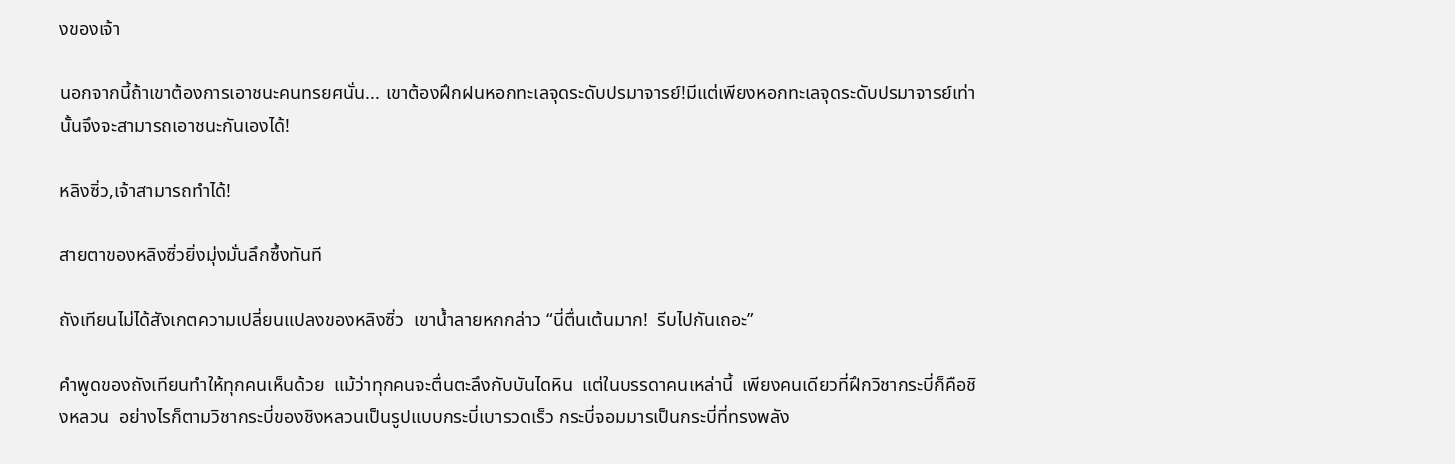งของเจ้า

นอกจากนี้ถ้าเขาต้องการเอาชนะคนทรยศนั่น... เขาต้องฝึกฝนหอกทะเลจุดระดับปรมาจารย์!มีแต่เพียงหอกทะเลจุดระดับปรมาจารย์เท่านั้นจึงจะสามารถเอาชนะกันเองได้!

หลิงซิ่ว,เจ้าสามารถทำได้!

สายตาของหลิงซิ่วยิ่งมุ่งมั่นลึกซึ้งทันที

ถังเทียนไม่ได้สังเกตความเปลี่ยนแปลงของหลิงซิ่ว  เขาน้ำลายหกกล่าว “นี่ตื่นเต้นมาก!  รีบไปกันเถอะ”

คำพูดของถังเทียนทำให้ทุกคนเห็นด้วย  แม้ว่าทุกคนจะตื่นตะลึงกับบันไดหิน  แต่ในบรรดาคนเหล่านี้  เพียงคนเดียวที่ฝึกวิชากระบี่ก็คือชิงหลวน  อย่างไรก็ตามวิชากระบี่ของชิงหลวนเป็นรูปแบบกระบี่เบารวดเร็ว กระบี่จอมมารเป็นกระบี่ที่ทรงพลัง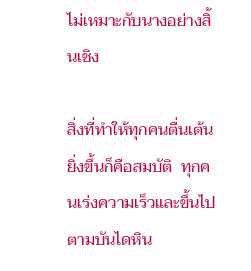ไม่เหมาะกับนางอย่างสิ้นเชิง

สิ่งที่ทำให้ทุกคนตื่นเต้นยิ่งขึ้นก็คือสมบัติ  ทุกคนเร่งความเร็วและขึ้นไปตามบันไดหิน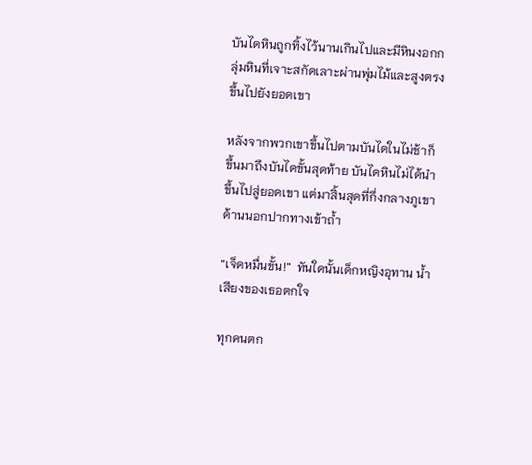บันไดหินถูกทิ้งไว้นานเกินไปและมีหินงอกกลุ่มหินที่เจาะสกัดเลาะผ่านพุ่มไม้และสูงตรงขึ้นไปยังยอดเขา

หลังจากพวกเขาขึ้นไปตามบันไดในไม่ช้าก็ขึ้นมาถึงบันไดขั้นสุดท้าย บันไดหินไม่ได้นำขึ้นไปสู่ยอดเขา แต่มาสิ้นสุดที่กึ่งกลางภูเขาด้านนอกปากทางเข้าถ้ำ

“เจ็ดหมื่นขั้น!”  ทันใดนั้นเด็กหญิงอุทาน น้ำเสียงของเธอตกใจ

ทุกคนตก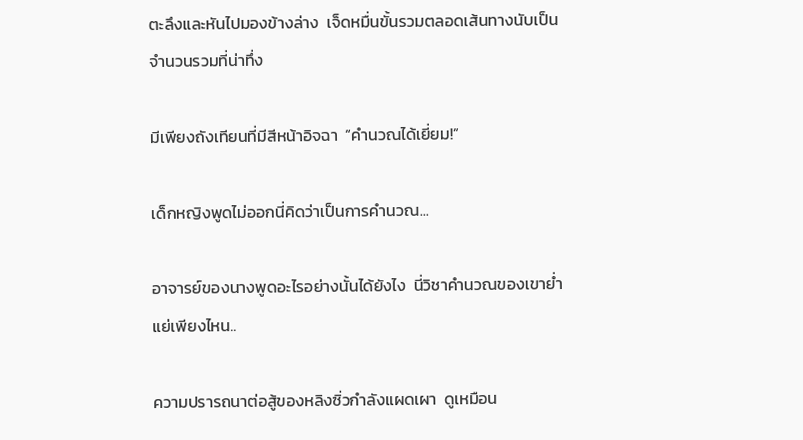ตะลึงและหันไปมองข้างล่าง  เจ็ดหมื่นขั้นรวมตลอดเส้นทางนับเป็นจำนวนรวมที่น่าทึ่ง

มีเพียงถังเทียนที่มีสีหน้าอิจฉา  “คำนวณได้เยี่ยม!”

เด็กหญิงพูดไม่ออกนี่คิดว่าเป็นการคำนวณ...

อาจารย์ของนางพูดอะไรอย่างนั้นได้ยังไง  นี่วิชาคำนวณของเขาย่ำแย่เพียงไหน..

ความปรารถนาต่อสู้ของหลิงซิ่วกำลังแผดเผา  ดูเหมือน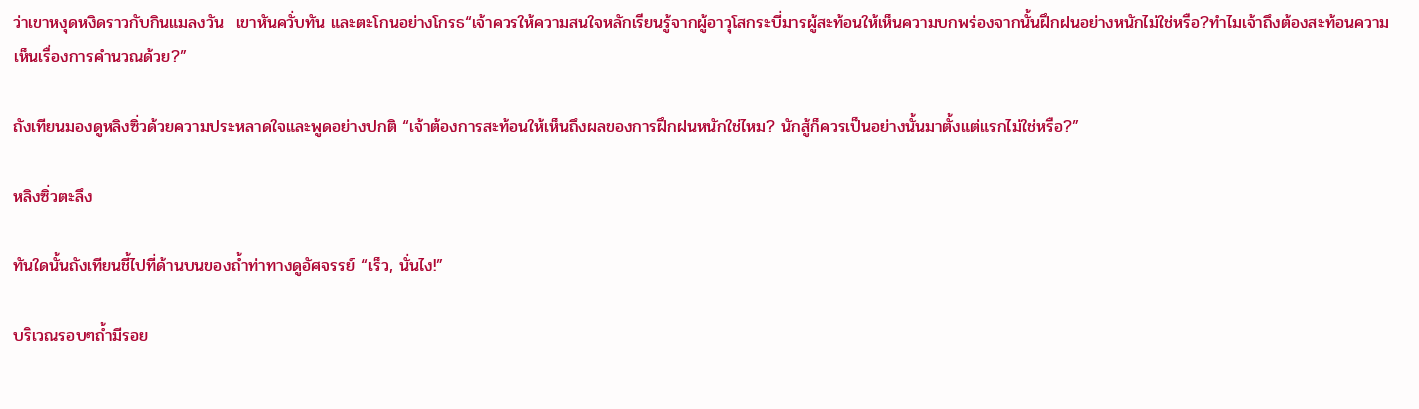ว่าเขาหงุดหงิดราวกับกินแมลงวัน  เขาหันควั่บทัน และตะโกนอย่างโกรธ“เจ้าควรให้ความสนใจหลักเรียนรู้จากผู้อาวุโสกระบี่มารผู้สะท้อนให้เห็นความบกพร่องจากนั้นฝึกฝนอย่างหนักไม่ใช่หรือ?ทำไมเจ้าถึงต้องสะท้อนความเห็นเรื่องการคำนวณด้วย?”

ถังเทียนมองดูหลิงซิ่วด้วยความประหลาดใจและพูดอย่างปกติ “เจ้าต้องการสะท้อนให้เห็นถึงผลของการฝึกฝนหนักใช่ไหม? นักสู้ก็ควรเป็นอย่างนั้นมาตั้งแต่แรกไม่ใช่หรือ?”

หลิงซิ่วตะลึง

ทันใดนั้นถังเทียนชี้ไปที่ด้านบนของถ้ำท่าทางดูอัศจรรย์ “เร็ว, นั่นไง!”

บริเวณรอบๆถ้ำมีรอย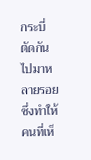กระบี่ตัดกันไปมาหลายรอยซึ่งทำให้คนที่เห็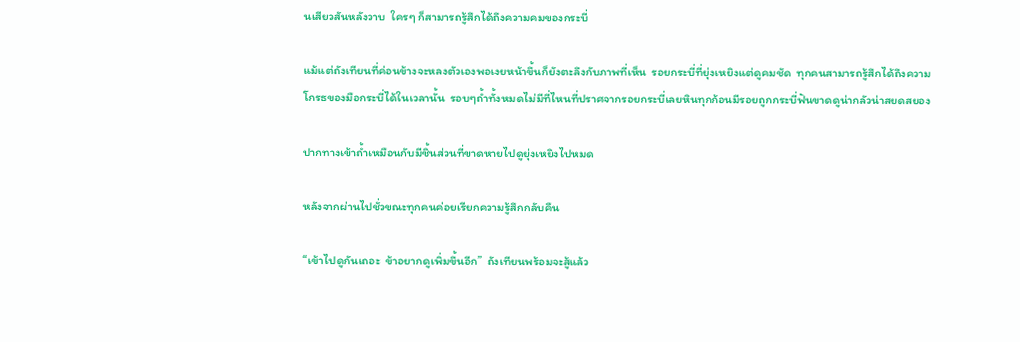นเสียวสันหลังวาบ  ใครๆ ก็สามารถรู้สึกได้ถึงความคมของกระบี่

แม้แต่ถังเทียนที่ค่อนข้างจะหลงตัวเองพอเงยหน้าขึ้นก็ยังตะลึงกับภาพที่เห็น  รอยกระบี่ที่ยุ่งเหยิงแต่ดูคมชัด  ทุกคนสามารถรู้สึกได้ถึงความโกรธของมือกระบี่ได้ในเวลานั้น  รอบๆถ้ำทั้งหมดไม่มีที่ไหนที่ปราศจากรอยกระบี่เลยหินทุกก้อนมีรอยถูกกระบี่ฟันขาดดูน่ากลัวน่าสยดสยอง

ปากทางเข้าถ้ำเหมือนกับมีชิ้นส่วนที่ขาดหายไปดูยุ่งเหยิงไปหมด

หลังจากผ่านไปชั่วขณะทุกคนค่อยเรียกความรู้สึกกลับคืน

“เข้าไปดูกันเถอะ  ข้าอยากดูเพิ่มขึ้นอีก”  ถังเทียนพร้อมจะสู้แล้ว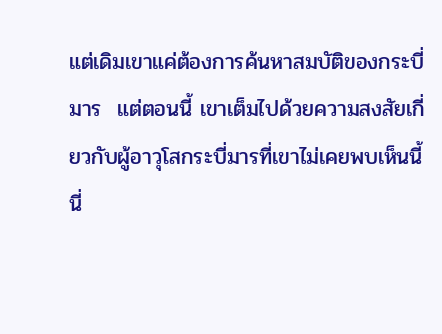แต่เดิมเขาแค่ต้องการค้นหาสมบัติของกระบี่มาร  แต่ตอนนี้ เขาเต็มไปด้วยความสงสัยเกี่ยวกับผู้อาวุโสกระบี่มารที่เขาไม่เคยพบเห็นนี้  นี่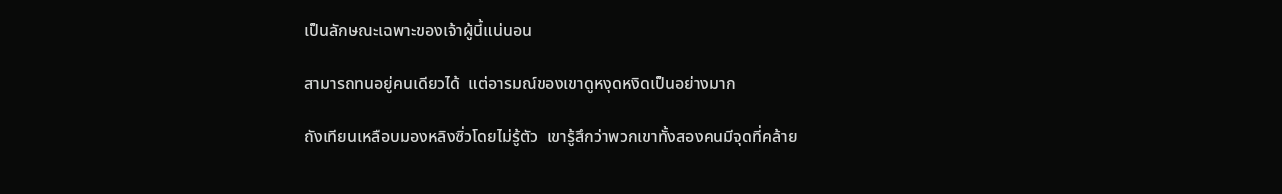เป็นลักษณะเฉพาะของเจ้าผู้นี้แน่นอน

สามารถทนอยู่คนเดียวได้  แต่อารมณ์ของเขาดูหงุดหงิดเป็นอย่างมาก

ถังเทียนเหลือบมองหลิงซิ่วโดยไม่รู้ตัว  เขารู้สึกว่าพวกเขาทั้งสองคนมีจุดที่คล้าย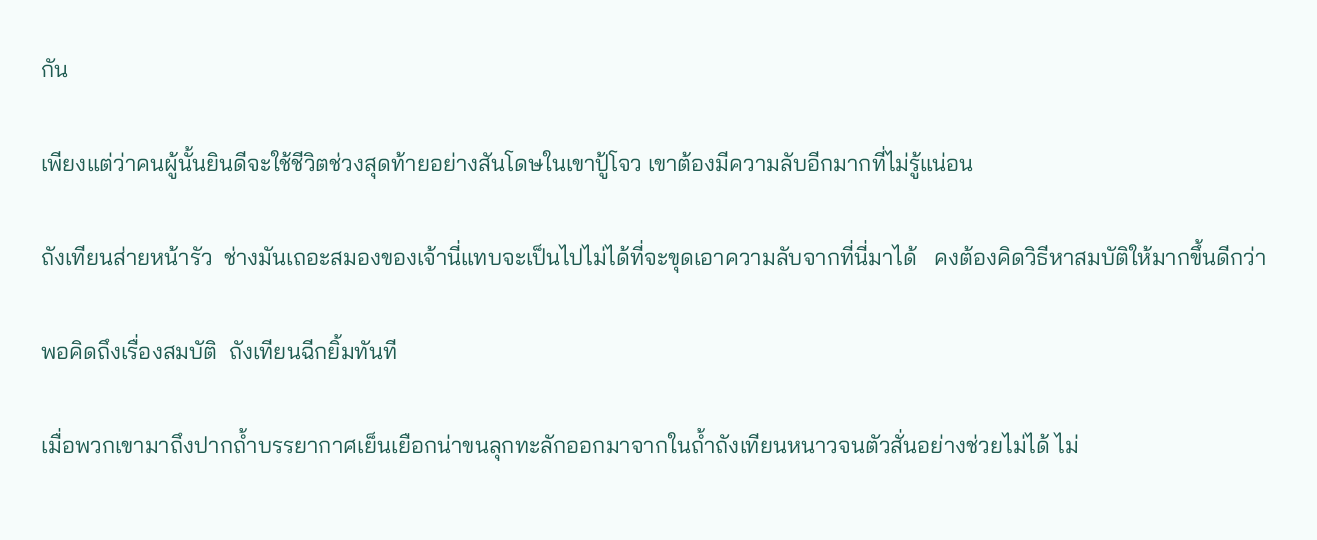กัน

เพียงแต่ว่าคนผู้นั้นยินดีจะใช้ชีวิตช่วงสุดท้ายอย่างสันโดษในเขาปู้โจว เขาต้องมีความลับอีกมากที่ไม่รู้แน่อน

ถังเทียนส่ายหน้ารัว  ช่างมันเถอะสมองของเจ้านี่แทบจะเป็นไปไม่ได้ที่จะขุดเอาความลับจากที่นี่มาได้   คงต้องคิดวิธีหาสมบัติให้มากขึ้นดีกว่า

พอคิดถึงเรื่องสมบัติ  ถังเทียนฉีกยิ้มทันที

เมื่อพวกเขามาถึงปากถ้ำบรรยากาศเย็นเยือกน่าขนลุกทะลักออกมาจากในถ้ำถังเทียนหนาวจนตัวสั่นอย่างช่วยไม่ได้ ไม่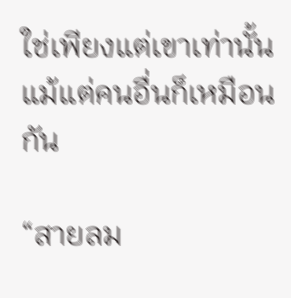ใช่เพียงแต่เขาเท่านั้น แม้แต่คนอื่นก็เหมือนกัน

“สายลม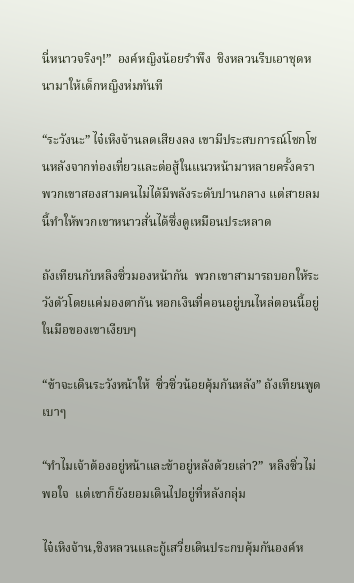นี่หนาวจริงๆ!”  องค์หญิงน้อยรำพึง  ชิงหลวนรีบเอาชุดหนามาให้เด็กหญิงห่มทันที

“ระวังนะ” ไจ๋เหิงจ้านลดเสียงลง เขามีประสบการณ์โชกโชนหลังจากท่องเที่ยวและต่อสู้ในแนวหน้ามาหลายครั้งครา  พวกเขาสองสามคนไม่ได้มีพลังระดับปานกลาง แต่สายลมนี้ทำให้พวกเขาหนาวสั่นได้ซึ่งดูเหมือนประหลาด

ถังเทียนกับหลิงซิ่วมองหน้ากัน  พวกเขาสามารถบอกให้ระวังตัวโดยแค่มองตากัน หอกเงินที่คอนอยู่บนไหล่ตอนนี้อยู่ในมือของเขาเงียบๆ

“ข้าจะเดินระวังหน้าให้  ซิ่วซิ่วน้อยคุ้มกันหลัง” ถังเทียนพูดเบาๆ

“ทำไมเจ้าต้องอยู่หน้าและข้าอยู่หลังด้วยเล่า?”  หลิงซิ่วไม่พอใจ  แต่เขาก็ยังยอมเดินไปอยู่ที่หลังกลุ่ม

ไจ๋เหิงจ้าน,ชิงหลวนและกู้เสวี่ยเดินประกบคุ้มกันองค์ห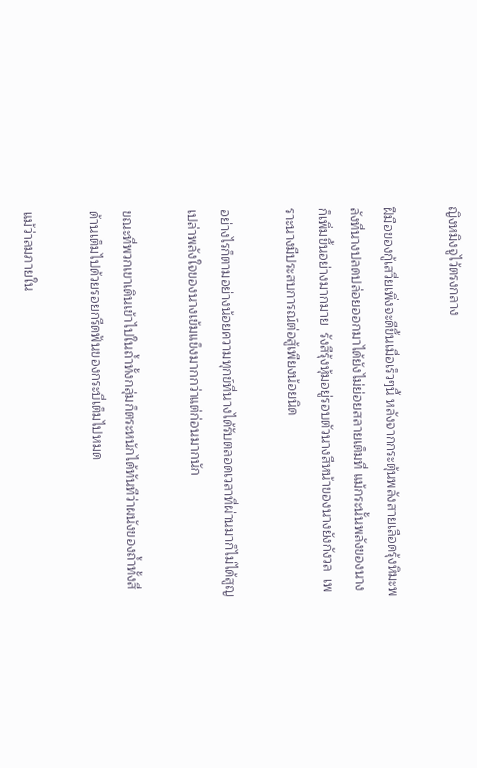ญิงหมิงจูไว้ตรงกลาง

ฝีมือของกู้เสวี่ยเพิ่งจะดีขึ้นเมื่อเร็วๆนี้ หลังจากกระตุ้นพลังสายเลือดรุ้งหิมะพลังที่นางปลดปล่อยออกมาได้ยังไม่ย่อยสลายเต็มที่ แม้กระนั้นพลังของนางก็เพิ่มขึ้นอย่างมากมาย  รังสีรุ้งหุ้มอยู่รอบตัวนางสีหน้าของนางยังกังวล  เพราะนางมีประสบการณ์ต่อสู้เพียงน้อยนิด

อย่างไรก็ตามอย่างน้อยความทุกข์ที่นางได้รับตลอดเวลาที่ผ่านมาก็ไม่ได้สูญเปล่าพลังใจของนางเข้มแข็งมากกว่าแต่ก่อนมากนัก

ขณะที่พวกเขาเดินเข้าไปในถ้ำทั้งกลุ่มก็ตระหนักได้ทันทีว่าผนังของถ้ำทั้งสี่ด้านเต็มไปด้วยรอยกรีดฟันของกระบี่เต็มไปหมด

แม้ว่าลมภายใน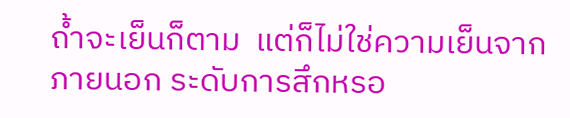ถ้ำจะเย็นก็ตาม  แต่ก็ไม่ใช่ความเย็นจากภายนอก ระดับการสึกหรอ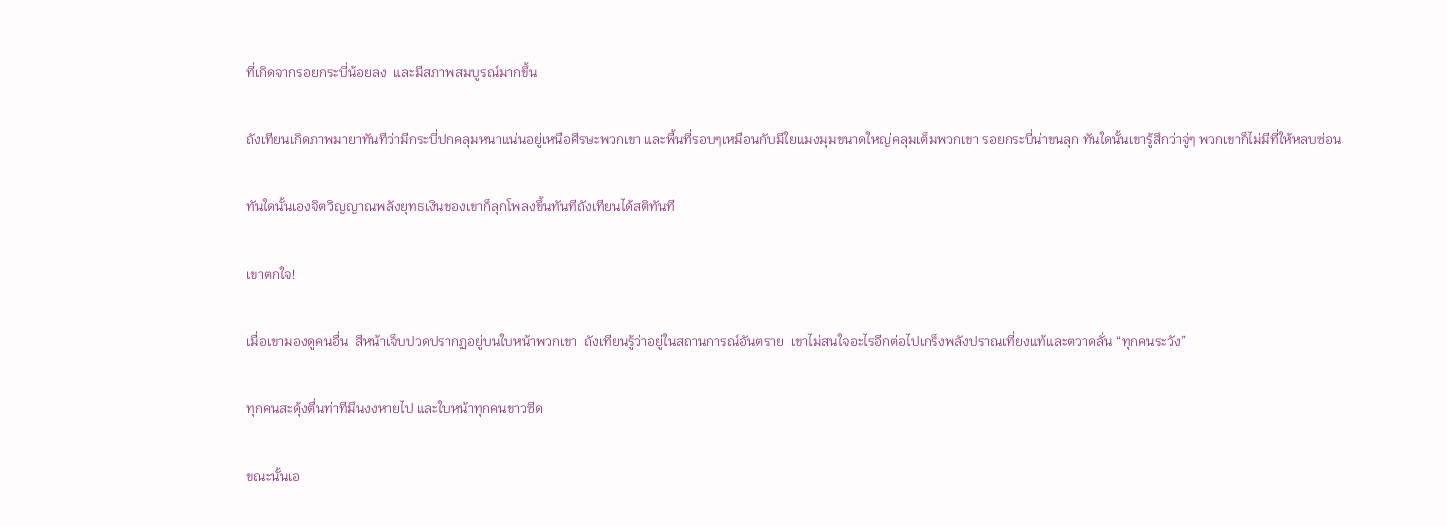ที่เกิดจากรอยกระบี่น้อยลง  และมีสภาพสมบูรณ์มากขึ้น

ถังเทียนเกิดภาพมายาทันทีว่ามีกระบี่ปกคลุมหนาแน่นอยู่เหนือศีรษะพวกเขา และพื้นที่รอบๆเหมือนกับมีใยแมงมุมขนาดใหญ่คลุมเต็มพวกเขา รอยกระบี่น่าขนลุก ทันใดนั้นเขารู้สึกว่าจู่ๆ พวกเขาก็ไม่มีที่ให้หลบซ่อน

ทันใดนั้นเองจิตวิญญาณพลังยุทธเงินของเขาก็ลุกโพลงขึ้นทันทีถังเทียนได้สติทันที

เขาตกใจ!

เมื่อเขามองดูคนอื่น  สีหน้าเจ็บปวดปรากฏอยู่บนใบหน้าพวกเขา  ถังเทียนรู้ว่าอยู่ในสถานการณ์อันตราย  เขาไม่สนใจอะไรอีกต่อไปเกร็งพลังปราณเที่ยงแท้และตวาดลั่น “ทุกคนระวัง”

ทุกคนสะดุ้งตื่นท่าทีมึนงงหายไป และใบหน้าทุกคนขาวซีด

ขณะนั้นเอ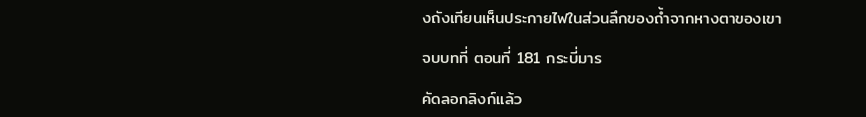งถังเทียนเห็นประกายไฟในส่วนลึกของถ้ำจากหางตาของเขา

จบบทที่ ตอนที่ 181 กระบี่มาร

คัดลอกลิงก์แล้ว